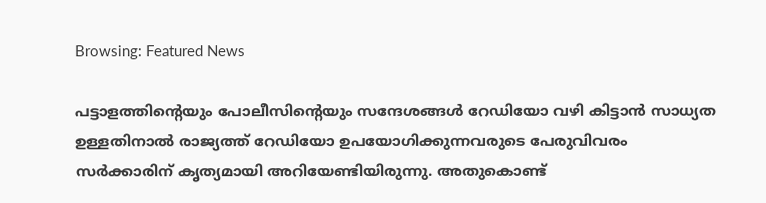Browsing: Featured News

പട്ടാളത്തിന്റെയും പോലീസിന്റെയും സന്ദേശങ്ങൾ റേഡിയോ വഴി കിട്ടാൻ സാധ്യത ഉള്ളതിനാൽ രാജ്യത്ത് റേഡിയോ ഉപയോഗിക്കുന്നവരുടെ പേരുവിവരം സർക്കാരിന് കൃത്യമായി അറിയേണ്ടിയിരുന്നു. അതുകൊണ്ട്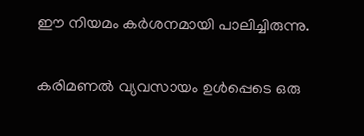ഈ നിയമം കർശനമായി പാലിച്ചിരുന്നു.

കരിമണല്‍ വ്യവസായം ഉള്‍പ്പെടെ ഒരു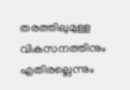തരത്തിലുമുള്ള വികസനത്തിനും എതിരല്ലെന്നും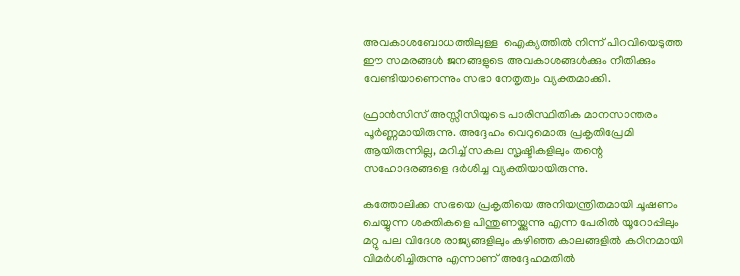അവകാശബോധത്തിലുള്ള  ഐക്യത്തില്‍ നിന്ന് പിറവിയെടുത്ത ഈ സമരങ്ങള്‍ ജനങ്ങളുടെ അവകാശങ്ങള്‍ക്കും നീതിക്കും വേണ്ടിയാണെന്നും സഭാ നേതൃത്വം വ്യക്തമാക്കി.

ഫ്രാന്‍സിസ് അസ്സീസിയുടെ പാരിസ്ഥിതിക മാനസാന്തരം പൂര്‍ണ്ണമായിരുന്നു. അദ്ദേഹം വെറുമൊരു പ്രകൃതിപ്രേമി ആയിരുന്നില്ല, മറിച്ച് സകല സൃഷ്ടികളിലും തന്റെ സഹോദരങ്ങളെ ദര്‍ശിച്ച വ്യക്തിയായിരുന്നു.

കത്തോലിക്ക സഭയെ പ്രകൃതിയെ അനിയന്ത്രിതമായി ചൂഷണം ചെയ്യുന്ന ശക്തികളെ പിന്തുണയ്ക്കുന്നു എന്ന പേരില്‍ യൂറോപ്പിലും മറ്റു പല വിദേശ രാജ്യങ്ങളിലും കഴിഞ്ഞ കാലങ്ങളില്‍ കഠിനമായി വിമര്‍ശിച്ചിരുന്നു എന്നാണ് അദ്ദേഹമതില്‍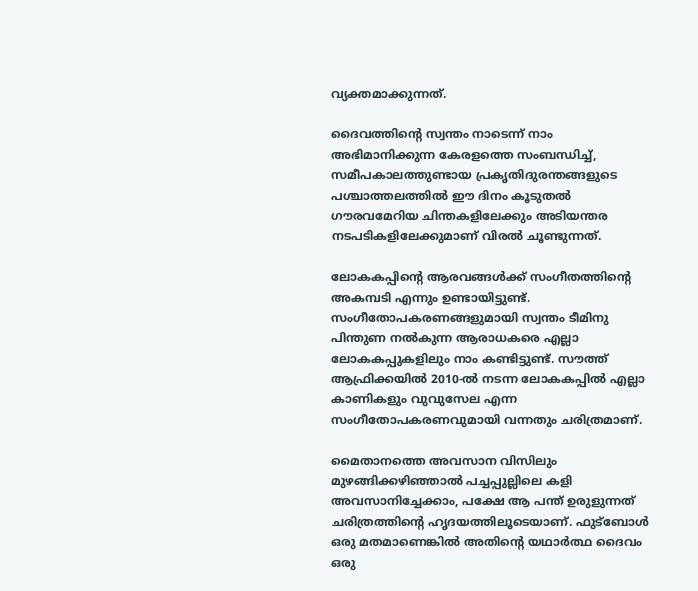വ്യക്തമാക്കുന്നത്.

ദൈവത്തിന്റെ സ്വന്തം നാടെന്ന് നാം അഭിമാനിക്കുന്ന കേരളത്തെ സംബന്ധിച്ച്, സമീപകാലത്തുണ്ടായ പ്രകൃതിദുരന്തങ്ങളുടെ പശ്ചാത്തലത്തില്‍ ഈ ദിനം കൂടുതല്‍ ഗൗരവമേറിയ ചിന്തകളിലേക്കും അടിയന്തര നടപടികളിലേക്കുമാണ് വിരല്‍ ചൂണ്ടുന്നത്.

ലോകകപ്പിന്റെ ആരവങ്ങള്‍ക്ക് സംഗീതത്തിന്റെ അകമ്പടി എന്നും ഉണ്ടായിട്ടുണ്ട്. സംഗീതോപകരണങ്ങളുമായി സ്വന്തം ടീമിനു പിന്തുണ നല്‍കുന്ന ആരാധകരെ എല്ലാ ലോകകപ്പുകളിലും നാം കണ്ടിട്ടുണ്ട്. സൗത്ത് ആഫ്രിക്കയില്‍ 2010-ല്‍ നടന്ന ലോകകപ്പില്‍ എല്ലാ കാണികളും വുവുസേല എന്ന സംഗീതോപകരണവുമായി വന്നതും ചരിത്രമാണ്.

മൈതാനത്തെ അവസാന വിസിലും മുഴങ്ങിക്കഴിഞ്ഞാല്‍ പച്ചപ്പുല്ലിലെ കളി അവസാനിച്ചേക്കാം, പക്ഷേ ആ പന്ത് ഉരുളുന്നത് ചരിത്രത്തിന്റെ ഹൃദയത്തിലൂടെയാണ്. ഫുട്ബോള്‍ ഒരു മതമാണെങ്കില്‍ അതിന്റെ യഥാര്‍ത്ഥ ദൈവം ഒരു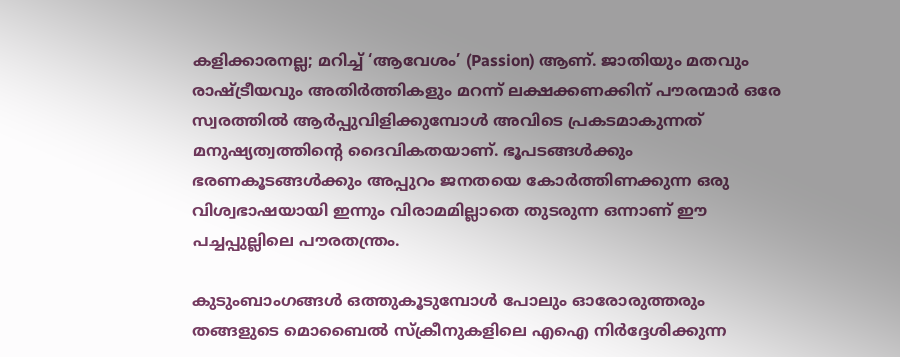കളിക്കാരനല്ല; മറിച്ച് ‘ആവേശം’ (Passion) ആണ്. ജാതിയും മതവും രാഷ്ട്രീയവും അതിര്‍ത്തികളും മറന്ന് ലക്ഷക്കണക്കിന് പൗരന്മാര്‍ ഒരേ സ്വരത്തില്‍ ആര്‍പ്പുവിളിക്കുമ്പോള്‍ അവിടെ പ്രകടമാകുന്നത് മനുഷ്യത്വത്തിന്റെ ദൈവികതയാണ്. ഭൂപടങ്ങള്‍ക്കും ഭരണകൂടങ്ങള്‍ക്കും അപ്പുറം ജനതയെ കോര്‍ത്തിണക്കുന്ന ഒരു വിശ്വഭാഷയായി ഇന്നും വിരാമമില്ലാതെ തുടരുന്ന ഒന്നാണ് ഈ പച്ചപ്പുല്ലിലെ പൗരതന്ത്രം.

കുടുംബാംഗങ്ങള്‍ ഒത്തുകൂടുമ്പോള്‍ പോലും ഓരോരുത്തരും തങ്ങളുടെ മൊബൈല്‍ സ്‌ക്രീനുകളിലെ എഐ നിര്‍ദ്ദേശിക്കുന്ന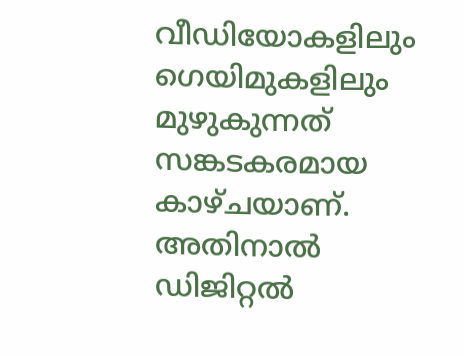വീഡിയോകളിലും ഗെയിമുകളിലും മുഴുകുന്നത് സങ്കടകരമായ കാഴ്ചയാണ്. അതിനാല്‍ ഡിജിറ്റല്‍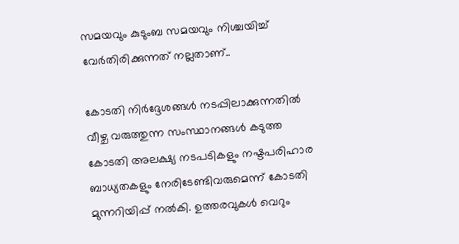സമയവും കുടുംബ സമയവും നിശ്ചയിച്ച് വേര്‍തിരിക്കുന്നത് നല്ലതാണ്..

കോടതി നിര്‍ദ്ദേശങ്ങള്‍ നടപ്പിലാക്കുന്നതില്‍ വീഴ്ച വരുത്തുന്ന സംസ്ഥാനങ്ങള്‍ കടുത്ത കോടതി അലക്ഷ്യ നടപടികളും നഷ്ടപരിഹാര ബാധ്യതകളും നേരിടേണ്ടിവരുമെന്ന് കോടതി മുന്നറിയിപ്പ് നല്‍കി. ഉത്തരവുകള്‍ വെറും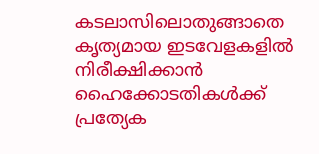കടലാസിലൊതുങ്ങാതെ കൃത്യമായ ഇടവേളകളില്‍ നിരീക്ഷിക്കാന്‍ ഹൈക്കോടതികള്‍ക്ക് പ്രത്യേക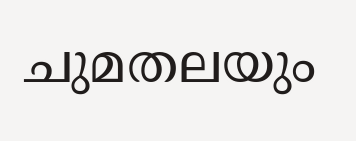ചുമതലയും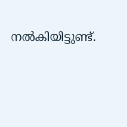നല്‍കിയിട്ടുണ്ട്.